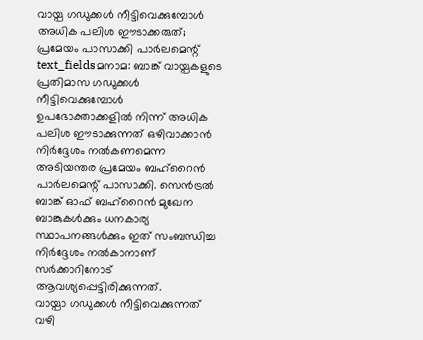വായ്പ ഗഡുക്കൾ നീട്ടിവെക്കുമ്പോൾ അധിക പലിശ ഈടാക്കരുത്; പ്രമേയം പാസാക്കി പാർലമെന്റ്
text_fieldsമനാമ: ബാങ്ക് വായ്പകളുടെ പ്രതിമാസ ഗഡുക്കൾ നീട്ടിവെക്കുമ്പോൾ ഉപഭോക്താക്കളിൽ നിന്ന് അധിക പലിശ ഈടാക്കുന്നത് ഒഴിവാക്കാൻ നിർദ്ദേശം നൽകണമെന്ന അടിയന്തര പ്രമേയം ബഹ്റൈൻ പാർലമെന്റ് പാസാക്കി. സെൻട്രൽ ബാങ്ക് ഓഫ് ബഹ്റൈൻ മുഖേന ബാങ്കുകൾക്കും ധനകാര്യ സ്ഥാപനങ്ങൾക്കും ഇത് സംബന്ധിച്ച നിർദ്ദേശം നൽകാനാണ് സർക്കാറിനോട് ആവശ്യപ്പെട്ടിരിക്കുന്നത്.
വായ്പാ ഗഡുക്കൾ നീട്ടിവെക്കുന്നത് വഴി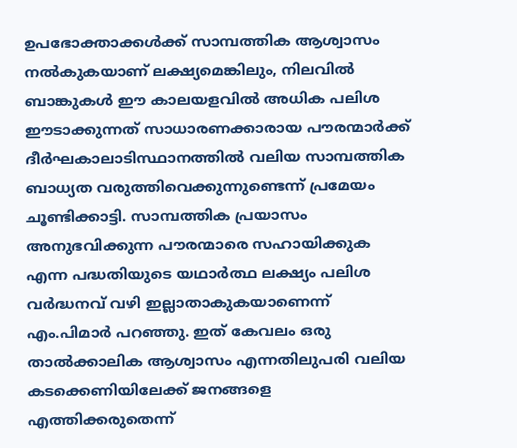ഉപഭോക്താക്കൾക്ക് സാമ്പത്തിക ആശ്വാസം നൽകുകയാണ് ലക്ഷ്യമെങ്കിലും, നിലവിൽ ബാങ്കുകൾ ഈ കാലയളവിൽ അധിക പലിശ ഈടാക്കുന്നത് സാധാരണക്കാരായ പൗരന്മാർക്ക് ദീർഘകാലാടിസ്ഥാനത്തിൽ വലിയ സാമ്പത്തിക ബാധ്യത വരുത്തിവെക്കുന്നുണ്ടെന്ന് പ്രമേയം ചൂണ്ടിക്കാട്ടി. സാമ്പത്തിക പ്രയാസം അനുഭവിക്കുന്ന പൗരന്മാരെ സഹായിക്കുക എന്ന പദ്ധതിയുടെ യഥാർത്ഥ ലക്ഷ്യം പലിശ വർദ്ധനവ് വഴി ഇല്ലാതാകുകയാണെന്ന് എം.പിമാർ പറഞ്ഞു. ഇത് കേവലം ഒരു താൽക്കാലിക ആശ്വാസം എന്നതിലുപരി വലിയ കടക്കെണിയിലേക്ക് ജനങ്ങളെ എത്തിക്കരുതെന്ന്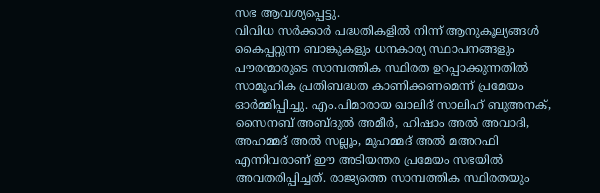സഭ ആവശ്യപ്പെട്ടു.
വിവിധ സർക്കാർ പദ്ധതികളിൽ നിന്ന് ആനുകൂല്യങ്ങൾ കൈപ്പറ്റുന്ന ബാങ്കുകളും ധനകാര്യ സ്ഥാപനങ്ങളും പൗരന്മാരുടെ സാമ്പത്തിക സ്ഥിരത ഉറപ്പാക്കുന്നതിൽ സാമൂഹിക പ്രതിബദ്ധത കാണിക്കണമെന്ന് പ്രമേയം ഓർമ്മിപ്പിച്ചു. എം.പിമാരായ ഖാലിദ് സാലിഹ് ബുഅനക്, സൈനബ് അബ്ദുൽ അമീർ, ഹിഷാം അൽ അവാദി, അഹമ്മദ് അൽ സല്ലൂം, മുഹമ്മദ് അൽ മഅറഫി എന്നിവരാണ് ഈ അടിയന്തര പ്രമേയം സഭയിൽ അവതരിപ്പിച്ചത്. രാജ്യത്തെ സാമ്പത്തിക സ്ഥിരതയും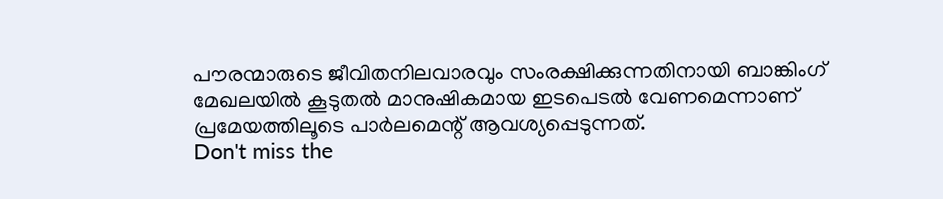പൗരന്മാരുടെ ജീവിതനിലവാരവും സംരക്ഷിക്കുന്നതിനായി ബാങ്കിംഗ് മേഖലയിൽ കൂടുതൽ മാനുഷികമായ ഇടപെടൽ വേണമെന്നാണ് പ്രമേയത്തിലൂടെ പാർലമെന്റ് ആവശ്യപ്പെടുന്നത്.
Don't miss the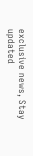exclusive news, Stay updated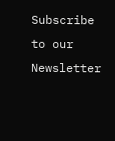Subscribe to our Newsletter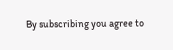By subscribing you agree to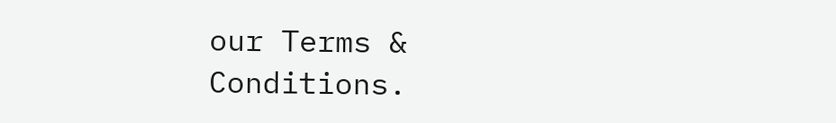our Terms & Conditions.